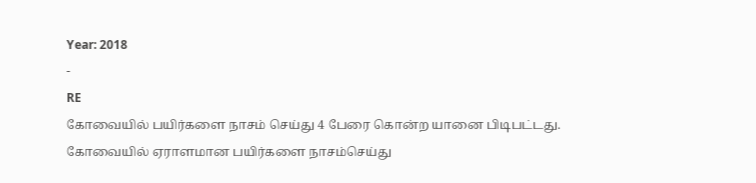Year: 2018
-
RE
கோவையில் பயிர்களை நாசம் செய்து 4 பேரை கொன்ற யானை பிடிபட்டது.
கோவையில் ஏராளமான பயிர்களை நாசம்செய்து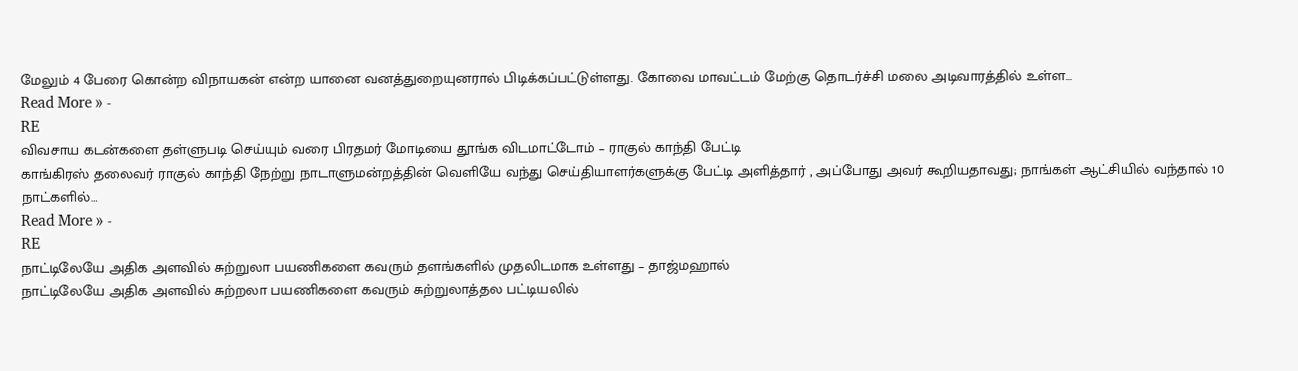மேலும் 4 பேரை கொன்ற விநாயகன் என்ற யானை வனத்துறையுனரால் பிடிக்கப்பட்டுள்ளது. கோவை மாவட்டம் மேற்கு தொடர்ச்சி மலை அடிவாரத்தில் உள்ள…
Read More » -
RE
விவசாய கடன்களை தள்ளுபடி செய்யும் வரை பிரதமர் மோடியை தூங்க விடமாட்டோம் – ராகுல் காந்தி பேட்டி
காங்கிரஸ் தலைவர் ராகுல் காந்தி நேற்று நாடாளுமன்றத்தின் வெளியே வந்து செய்தியாளர்களுக்கு பேட்டி அளித்தார் , அப்போது அவர் கூறியதாவது; நாங்கள் ஆட்சியில் வந்தால் 10 நாட்களில்…
Read More » -
RE
நாட்டிலேயே அதிக அளவில் சுற்றுலா பயணிகளை கவரும் தளங்களில் முதலிடமாக உள்ளது – தாஜ்மஹால்
நாட்டிலேயே அதிக அளவில் சுற்றலா பயணிகளை கவரும் சுற்றுலாத்தல பட்டியலில்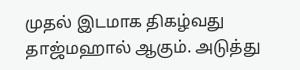முதல் இடமாக திகழ்வது தாஜ்மஹால் ஆகும். அடுத்து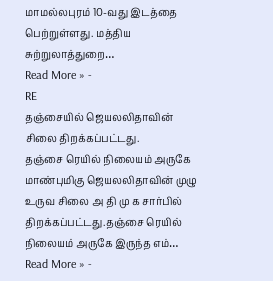மாமல்லபுரம் 10-வது இடத்தை பெற்றுள்ளது. மத்திய சுற்றுலாத்துறை…
Read More » -
RE
தஞ்சையில் ஜெயலலிதாவின் சிலை திறக்கப்பட்டது.
தஞ்சை ரெயில் நிலையம் அருகே மாண்புமிகு ஜெயலலிதாவின் முழு உருவ சிலை அ தி மு க சார்பில் திறக்கப்பட்டது.தஞ்சை ரெயில் நிலையம் அருகே இருந்த எம்…
Read More » -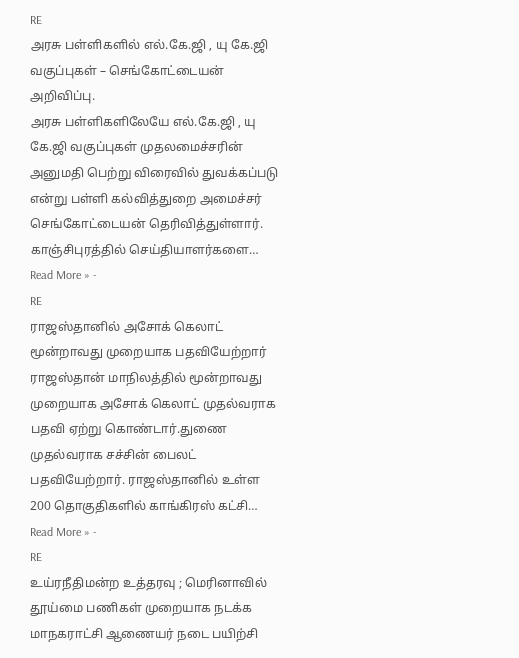RE
அரசு பள்ளிகளில் எல்.கே.ஜி , யு கே.ஜி வகுப்புகள் – செங்கோட்டையன் அறிவிப்பு.
அரசு பள்ளிகளிலேயே எல்.கே.ஜி , யு கே.ஜி வகுப்புகள் முதலமைச்சரின் அனுமதி பெற்று விரைவில் துவக்கப்படு என்று பள்ளி கல்வித்துறை அமைச்சர் செங்கோட்டையன் தெரிவித்துள்ளார். காஞ்சிபுரத்தில் செய்தியாளர்களை…
Read More » -
RE
ராஜஸ்தானில் அசோக் கெலாட் மூன்றாவது முறையாக பதவியேற்றார்
ராஜஸ்தான் மாநிலத்தில் மூன்றாவது முறையாக அசோக் கெலாட் முதல்வராக பதவி ஏற்று கொண்டார்.துணை முதல்வராக சச்சின் பைலட் பதவியேற்றார். ராஜஸ்தானில் உள்ள 200 தொகுதிகளில் காங்கிரஸ் கட்சி…
Read More » -
RE
உய்ரநீதிமன்ற உத்தரவு ; மெரினாவில் தூய்மை பணிகள் முறையாக நடக்க மாநகராட்சி ஆணையர் நடை பயிற்சி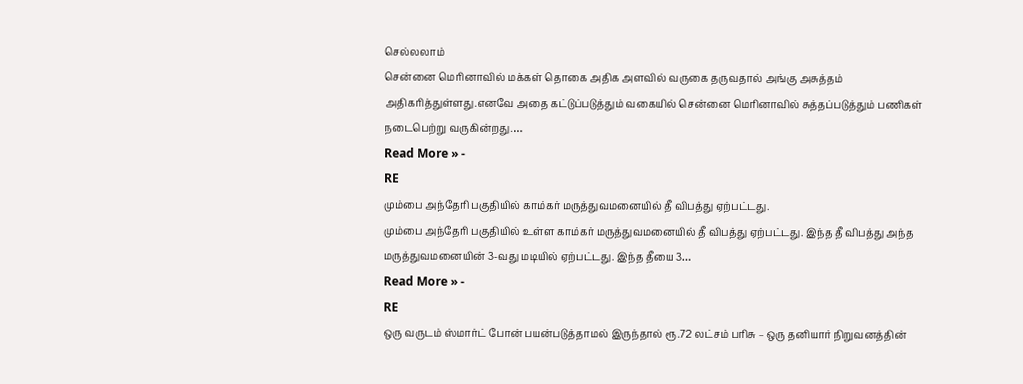செல்லலாம்
சென்னை மெரினாவில் மக்கள் தொகை அதிக அளவில் வருகை தருவதால் அங்கு அசுத்தம் அதிகரித்துள்ளது.எனவே அதை கட்டுப்படுத்தும் வகையில் சென்னை மெரினாவில் சுத்தப்படுத்தும் பணிகள் நடைபெற்று வருகின்றது.…
Read More » -
RE
மும்பை அந்தேரி பகுதியில் காம்கர் மருத்துவமனையில் தீ விபத்து ஏற்பட்டது.
மும்பை அந்தேரி பகுதியில் உள்ள காம்கர் மருத்துவமனையில் தீ விபத்து ஏற்பட்டது. இந்த தீ விபத்து அந்த மருத்துவமனையின் 3-வது மடியில் ஏற்பட்டது. இந்த தீயை 3…
Read More » -
RE
ஒரு வருடம் ஸ்மார்ட் போன் பயன்படுத்தாமல் இருந்தால் ரூ.72 லட்சம் பரிசு – ஒரு தனியார் நிறுவனத்தின்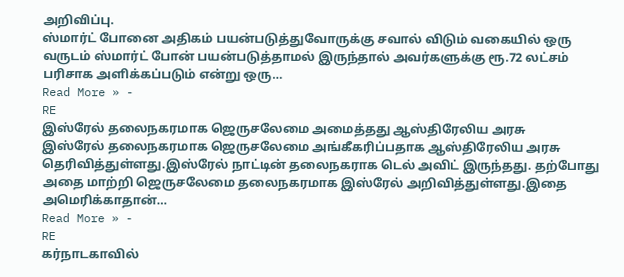அறிவிப்பு.
ஸ்மார்ட் போனை அதிகம் பயன்படுத்துவோருக்கு சவால் விடும் வகையில் ஒரு வருடம் ஸ்மார்ட் போன் பயன்படுத்தாமல் இருந்தால் அவர்களுக்கு ரூ.72 லட்சம் பரிசாக அளிக்கப்படும் என்று ஒரு…
Read More » -
RE
இஸ்ரேல் தலைநகரமாக ஜெருசலேமை அமைத்தது ஆஸ்திரேலிய அரசு
இஸ்ரேல் தலைநகரமாக ஜெருசலேமை அங்கீகரிப்பதாக ஆஸ்திரேலிய அரசு தெரிவித்துள்ளது.இஸ்ரேல் நாட்டின் தலைநகராக டெல் அவிட் இருந்தது. தற்போது அதை மாற்றி ஜெருசலேமை தலைநகரமாக இஸ்ரேல் அறிவித்துள்ளது.இதை அமெரிக்காதான்…
Read More » -
RE
கர்நாடகாவில்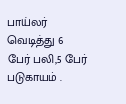பாய்லர் வெடித்து 6 பேர் பலி,5 பேர் படுகாயம் .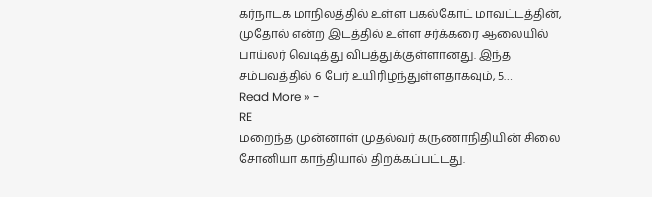கர்நாடக மாநிலத்தில் உள்ள பகல்கோட் மாவட்டத்தின், முதோல் என்ற இடத்தில் உள்ள சர்க்கரை ஆலையில் பாய்லர் வெடித்து விபத்துக்குள்ளானது. இந்த சம்பவத்தில் 6 பேர் உயிரிழந்துள்ளதாகவும், 5…
Read More » -
RE
மறைந்த முன்னாள் முதல்வர் கருணாநிதியின் சிலை சோனியா காந்தியால் திறக்கப்பட்டது.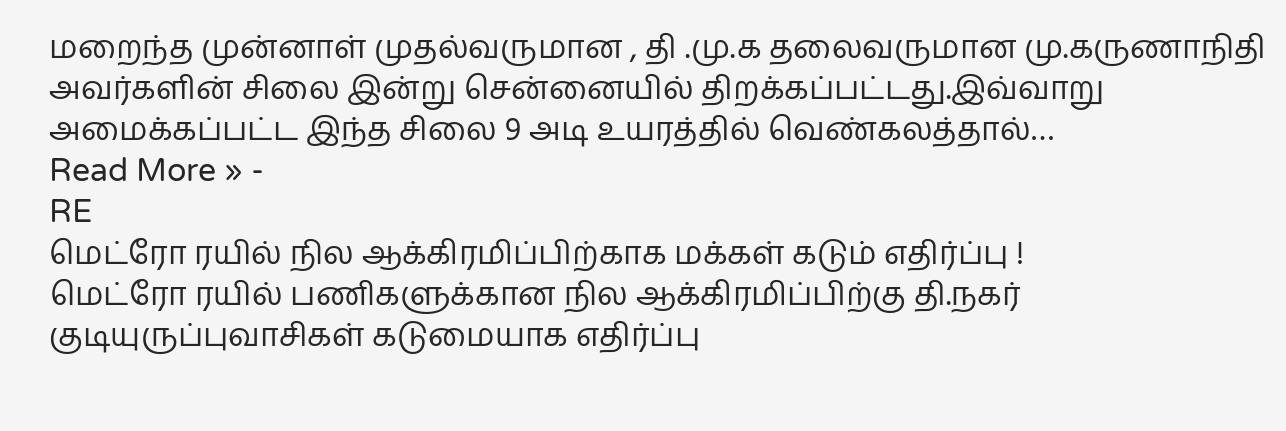மறைந்த முன்னாள் முதல்வருமான , தி .மு.க தலைவருமான மு.கருணாநிதி அவர்களின் சிலை இன்று சென்னையில் திறக்கப்பட்டது.இவ்வாறு அமைக்கப்பட்ட இந்த சிலை 9 அடி உயரத்தில் வெண்கலத்தால்…
Read More » -
RE
மெட்ரோ ரயில் நில ஆக்கிரமிப்பிற்காக மக்கள் கடும் எதிர்ப்பு !
மெட்ரோ ரயில் பணிகளுக்கான நில ஆக்கிரமிப்பிற்கு தி.நகர் குடியுருப்புவாசிகள் கடுமையாக எதிர்ப்பு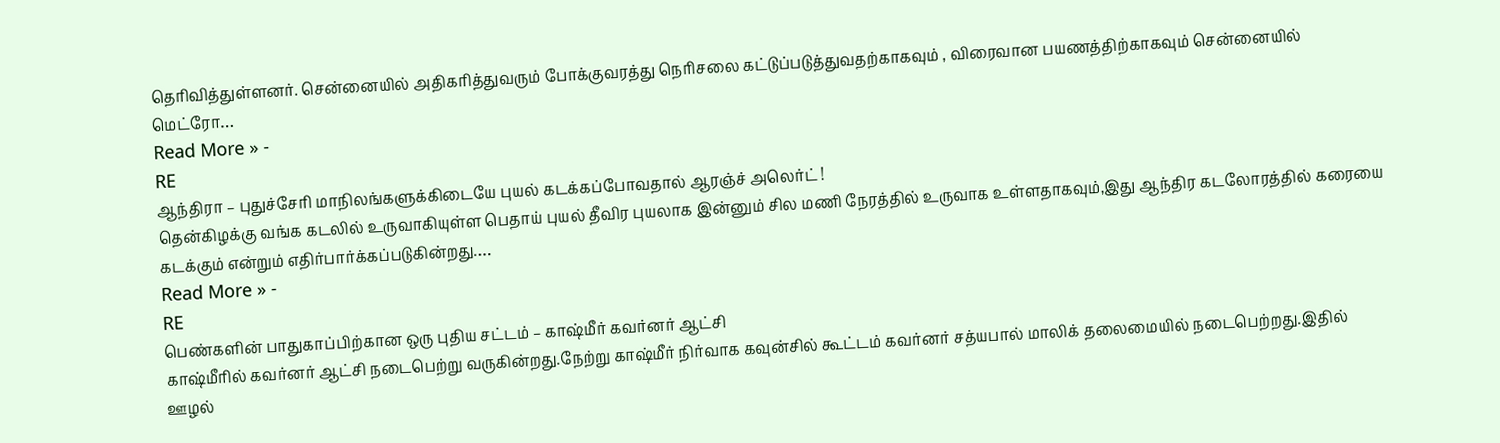தெரிவித்துள்ளனர். சென்னையில் அதிகரித்துவரும் போக்குவரத்து நெரிசலை கட்டுப்படுத்துவதற்காகவும் , விரைவான பயணத்திற்காகவும் சென்னையில் மெட்ரோ…
Read More » -
RE
ஆந்திரா – புதுச்சேரி மாநிலங்களுக்கிடையே புயல் கடக்கப்போவதால் ஆரஞ்ச் அலெர்ட் !
தென்கிழக்கு வங்க கடலில் உருவாகியுள்ள பெதாய் புயல் தீவிர புயலாக இன்னும் சில மணி நேரத்தில் உருவாக உள்ளதாகவும்,இது ஆந்திர கடலோரத்தில் கரையை கடக்கும் என்றும் எதிர்பார்க்கப்படுகின்றது.…
Read More » -
RE
பெண்களின் பாதுகாப்பிற்கான ஒரு புதிய சட்டம் – காஷ்மீர் கவர்னர் ஆட்சி
காஷ்மீரில் கவர்னர் ஆட்சி நடைபெற்று வருகின்றது.நேற்று காஷ்மீர் நிர்வாக கவுன்சில் கூட்டம் கவர்னர் சத்யபால் மாலிக் தலைமையில் நடைபெற்றது.இதில் ஊழல்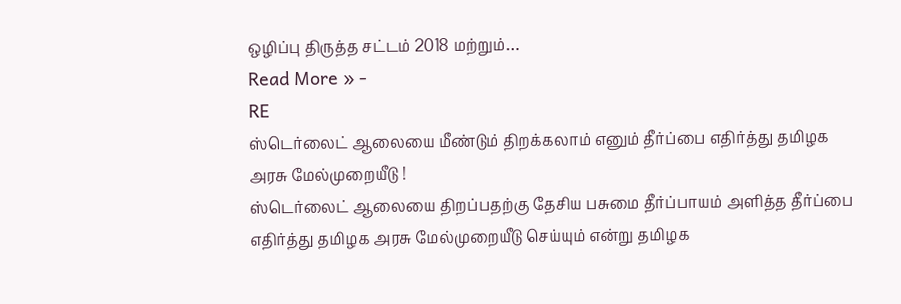ஒழிப்பு திருத்த சட்டம் 2018 மற்றும்…
Read More » -
RE
ஸ்டெர்லைட் ஆலையை மீண்டும் திறக்கலாம் எனும் தீர்ப்பை எதிர்த்து தமிழக அரசு மேல்முறையீடு !
ஸ்டெர்லைட் ஆலையை திறப்பதற்கு தேசிய பசுமை தீர்ப்பாயம் அளித்த தீர்ப்பை எதிர்த்து தமிழக அரசு மேல்முறையீடு செய்யும் என்று தமிழக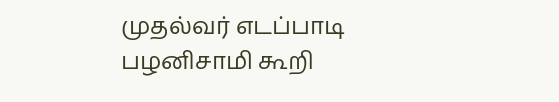முதல்வர் எடப்பாடி பழனிசாமி கூறி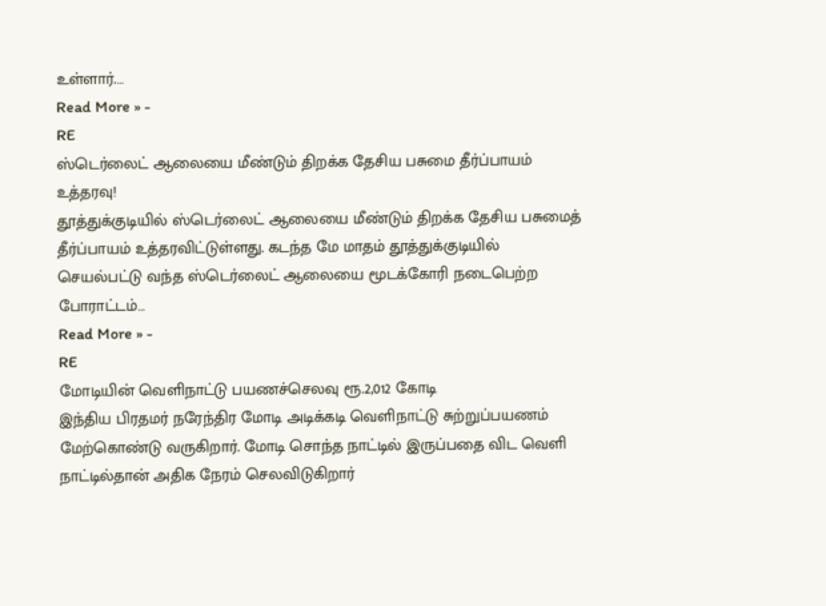உள்ளார்.…
Read More » -
RE
ஸ்டெர்லைட் ஆலையை மீண்டும் திறக்க தேசிய பசுமை தீர்ப்பாயம் உத்தரவு!
தூத்துக்குடியில் ஸ்டெர்லைட் ஆலையை மீண்டும் திறக்க தேசிய பசுமைத் தீர்ப்பாயம் உத்தரவிட்டுள்ளது. கடந்த மே மாதம் தூத்துக்குடியில் செயல்பட்டு வந்த ஸ்டெர்லைட் ஆலையை மூடக்கோரி நடைபெற்ற போராட்டம்…
Read More » -
RE
மோடியின் வெளிநாட்டு பயணச்செலவு ரூ.2,012 கோடி
இந்திய பிரதமர் நரேந்திர மோடி அடிக்கடி வெளிநாட்டு சுற்றுப்பயணம் மேற்கொண்டு வருகிறார். மோடி சொந்த நாட்டில் இருப்பதை விட வெளி நாட்டில்தான் அதிக நேரம் செலவிடுகிறார்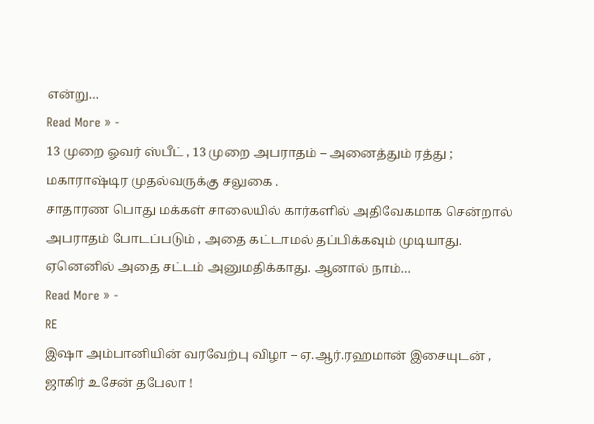என்று…
Read More » -
13 முறை ஓவர் ஸ்பீட் , 13 முறை அபராதம் – அனைத்தும் ரத்து ; மகாராஷ்டிர முதல்வருக்கு சலுகை .
சாதாரண பொது மக்கள் சாலையில் கார்களில் அதிவேகமாக சென்றால் அபராதம் போடப்படும் , அதை கட்டாமல் தப்பிக்கவும் முடியாது. ஏனெனில் அதை சட்டம் அனுமதிக்காது. ஆனால் நாம்…
Read More » -
RE
இஷா அம்பானியின் வரவேற்பு விழா – ஏ.ஆர்.ரஹமான் இசையுடன் , ஜாகிர் உசேன் தபேலா !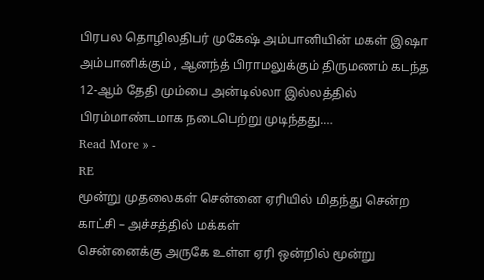பிரபல தொழிலதிபர் முகேஷ் அம்பானியின் மகள் இஷா அம்பானிக்கும் , ஆனந்த் பிராமலுக்கும் திருமணம் கடந்த 12-ஆம் தேதி மும்பை அன்டில்லா இல்லத்தில் பிரம்மாண்டமாக நடைபெற்று முடிந்தது.…
Read More » -
RE
மூன்று முதலைகள் சென்னை ஏரியில் மிதந்து சென்ற காட்சி – அச்சத்தில் மக்கள்
சென்னைக்கு அருகே உள்ள ஏரி ஒன்றில் மூன்று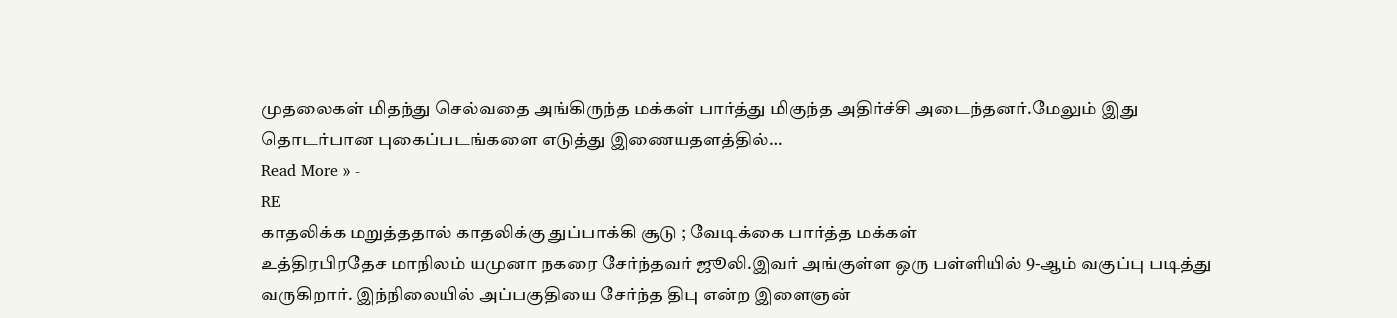முதலைகள் மிதந்து செல்வதை அங்கிருந்த மக்கள் பார்த்து மிகுந்த அதிர்ச்சி அடைந்தனர்.மேலும் இது தொடர்பான புகைப்படங்களை எடுத்து இணையதளத்தில்…
Read More » -
RE
காதலிக்க மறுத்ததால் காதலிக்கு துப்பாக்கி சூடு ; வேடிக்கை பார்த்த மக்கள்
உத்திரபிரதேச மாநிலம் யமுனா நகரை சேர்ந்தவர் ஜூலி.இவர் அங்குள்ள ஒரு பள்ளியில் 9-ஆம் வகுப்பு படித்து வருகிறார். இந்நிலையில் அப்பகுதியை சேர்ந்த திபு என்ற இளைஞன்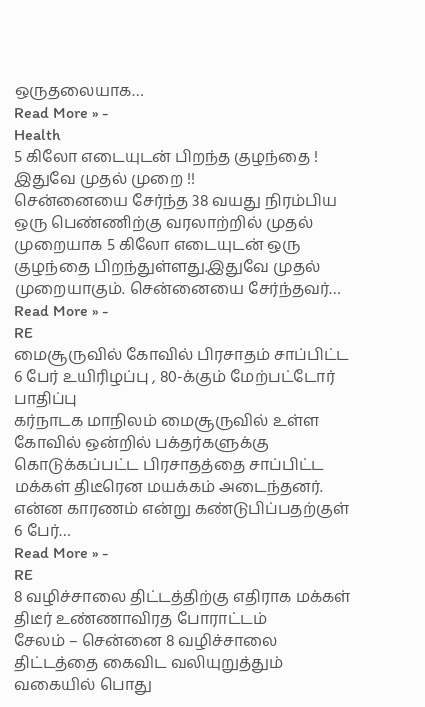ஒருதலையாக…
Read More » -
Health
5 கிலோ எடையுடன் பிறந்த குழந்தை ! இதுவே முதல் முறை !!
சென்னையை சேர்ந்த 38 வயது நிரம்பிய ஒரு பெண்ணிற்கு வரலாற்றில் முதல் முறையாக 5 கிலோ எடையுடன் ஒரு குழந்தை பிறந்துள்ளது.இதுவே முதல் முறையாகும். சென்னையை சேர்ந்தவர்…
Read More » -
RE
மைசூருவில் கோவில் பிரசாதம் சாப்பிட்ட 6 பேர் உயிரிழப்பு , 80-க்கும் மேற்பட்டோர் பாதிப்பு
கர்நாடக மாநிலம் மைசூருவில் உள்ள கோவில் ஒன்றில் பக்தர்களுக்கு கொடுக்கப்பட்ட பிரசாதத்தை சாப்பிட்ட மக்கள் திடீரென மயக்கம் அடைந்தனர். என்ன காரணம் என்று கண்டுபிப்பதற்குள் 6 பேர்…
Read More » -
RE
8 வழிச்சாலை திட்டத்திற்கு எதிராக மக்கள் திடீர் உண்ணாவிரத போராட்டம்
சேலம் – சென்னை 8 வழிச்சாலை திட்டத்தை கைவிட வலியுறுத்தும் வகையில் பொது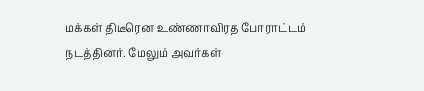மக்கள் திடீரென உண்ணாவிரத போராட்டம் நடத்தினர். மேலும் அவர்கள்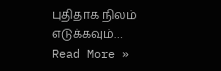புதிதாக நிலம் எடுக்கவும்…
Read More »